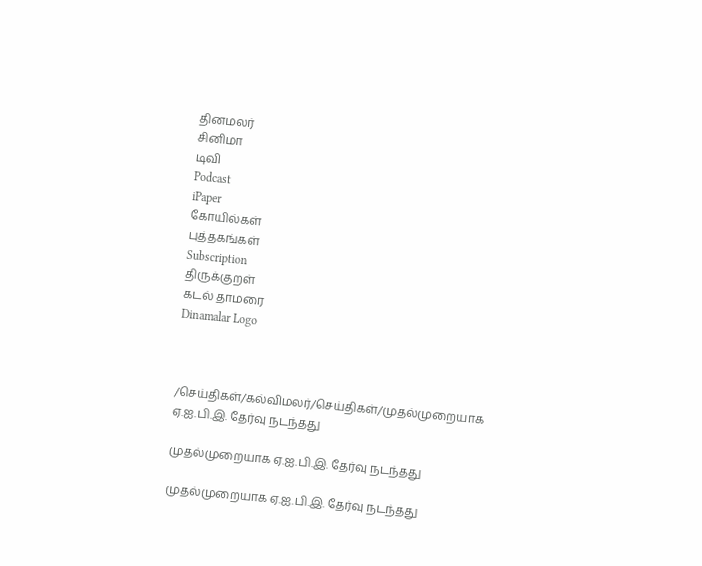தினமலர்
சினிமா
டிவி
Podcast
iPaper
கோயில்கள்
புத்தகங்கள்
Subscription
திருக்குறள்
கடல் தாமரை
Dinamalar Logo



/செய்திகள்/கல்விமலர்/செய்திகள்/முதல்முறையாக ஏ.ஐ.பி.இ. தேர்வு நடந்தது

முதல்முறையாக ஏ.ஐ.பி.இ. தேர்வு நடந்தது

முதல்முறையாக ஏ.ஐ.பி.இ. தேர்வு நடந்தது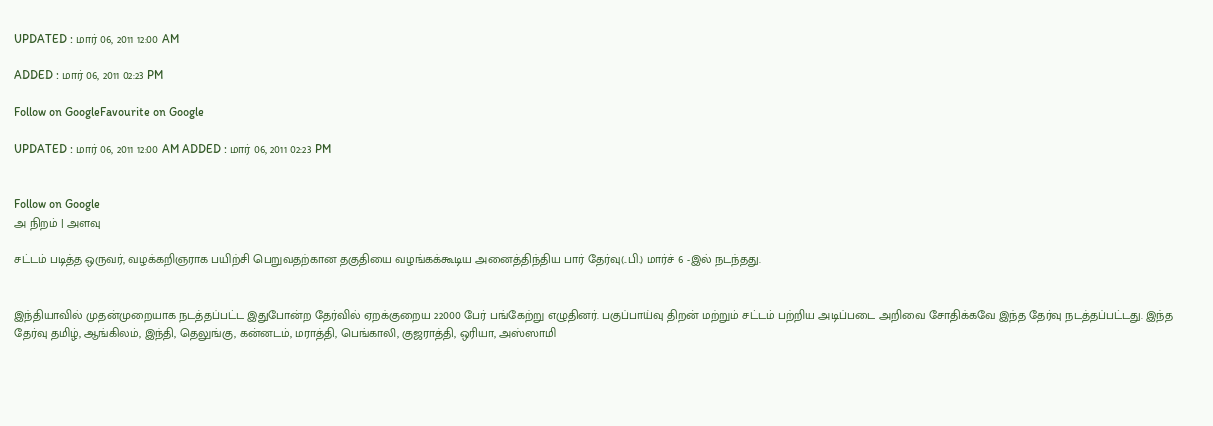UPDATED : மார் 06, 2011 12:00 AM

ADDED : மார் 06, 2011 02:23 PM

Follow on GoogleFavourite on Google

UPDATED : மார் 06, 2011 12:00 AM ADDED : மார் 06, 2011 02:23 PM


Follow on Google
அ நிறம் | அளவு

சட்டம் படித்த ஒருவர், வழக்கறிஞராக பயிற்சி பெறுவதற்கான தகுதியை வழங்கக்கூடிய அனைத்திந்திய பார் தேர்வு(..பி.) மார்ச் 6 -இல் நடந்தது.


இந்தியாவில் முதன்முறையாக நடத்தப்பட்ட இதுபோன்ற தேர்வில் ஏறக்குறைய 22000 பேர் பங்கேற்று எழுதினர். பகுப்பாய்வு திறன் மற்றும் சட்டம் பற்றிய அடிப்படை அறிவை சோதிக்கவே இந்த தேர்வு நடத்தப்பட்டது. இந்த தேர்வு தமிழ், ஆங்கிலம், இந்தி, தெலுங்கு, கன்னடம், மராத்தி, பெங்காலி, குஜராத்தி, ஒரியா, அஸ்ஸாமி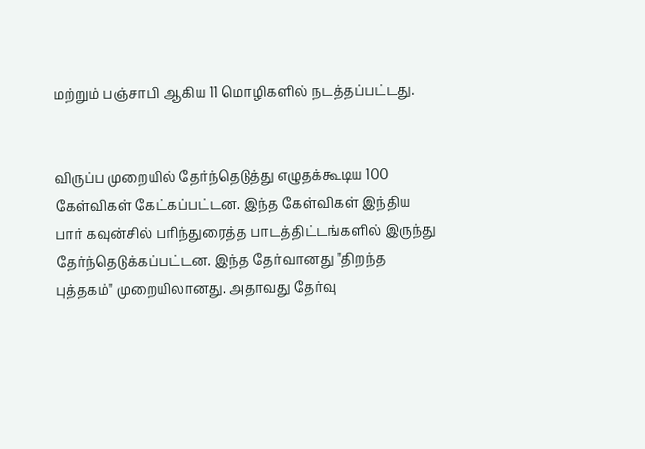மற்றும் பஞ்சாபி ஆகிய 11 மொழிகளில் நடத்தப்பட்டது.


விருப்ப முறையில் தேர்ந்தெடுத்து எழுதக்கூடிய 100 கேள்விகள் கேட்கப்பட்டன. இந்த கேள்விகள் இந்திய பார் கவுன்சில் பரிந்துரைத்த பாடத்திட்டங்களில் இருந்து தேர்ந்தெடுக்கப்பட்டன. இந்த தேர்வானது "திறந்த புத்தகம்" முறையிலானது. அதாவது தேர்வு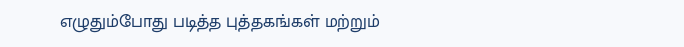எழுதும்போது படித்த புத்தகங்கள் மற்றும்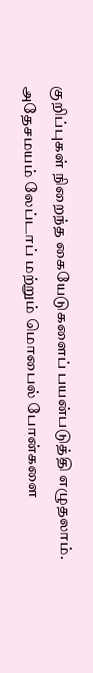குறிப்புகள் நிறைந்த கையேடுகளைப் பயன்படுத்தி எழுதலாம். அதேசமயம் லேப்டாப் மற்றும் மொபைல் போன்களை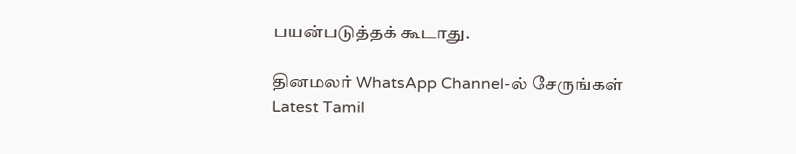பயன்படுத்தக் கூடாது.

தினமலர் WhatsApp Channel-ல் சேருங்கள்
Latest Tamil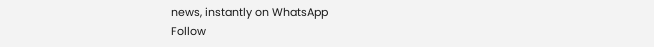news, instantly on WhatsApp
Follow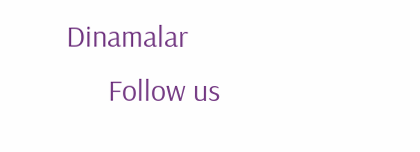Dinamalar
      Follow us